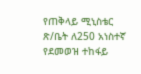የጠቅላይ ሚኒስቴር ጽ/ቤት ለ250 አነስተኛ የደመወዝ ተከፋይ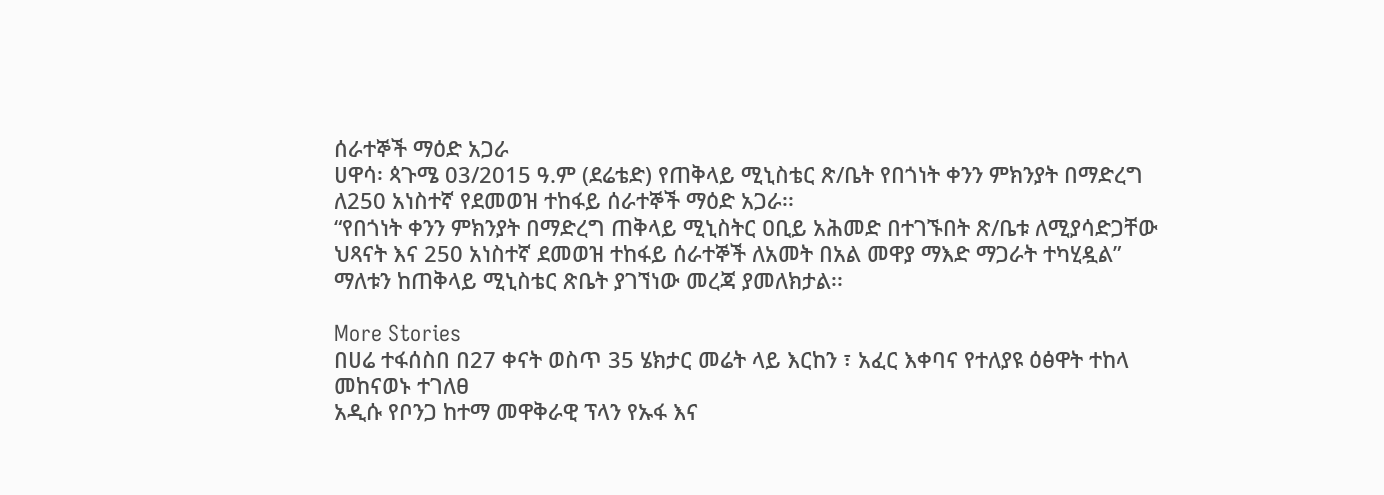ሰራተኞች ማዕድ አጋራ
ሀዋሳ፡ ጳጉሜ 03/2015 ዓ.ም (ደሬቴድ) የጠቅላይ ሚኒስቴር ጽ/ቤት የበጎነት ቀንን ምክንያት በማድረግ ለ250 አነስተኛ የደመወዝ ተከፋይ ሰራተኞች ማዕድ አጋራ፡፡
“የበጎነት ቀንን ምክንያት በማድረግ ጠቅላይ ሚኒስትር ዐቢይ አሕመድ በተገኙበት ጽ/ቤቱ ለሚያሳድጋቸው ህጻናት እና 250 አነስተኛ ደመወዝ ተከፋይ ሰራተኞች ለአመት በአል መዋያ ማእድ ማጋራት ተካሂዷል” ማለቱን ከጠቅላይ ሚኒስቴር ጽቤት ያገኘነው መረጃ ያመለክታል፡፡

More Stories
በሀሬ ተፋሰስበ በ27 ቀናት ወስጥ 35 ሄክታር መሬት ላይ እርከን ፣ አፈር እቀባና የተለያዩ ዕፅዋት ተከላ መከናወኑ ተገለፀ
አዲሱ የቦንጋ ከተማ መዋቅራዊ ፕላን የኡፋ እና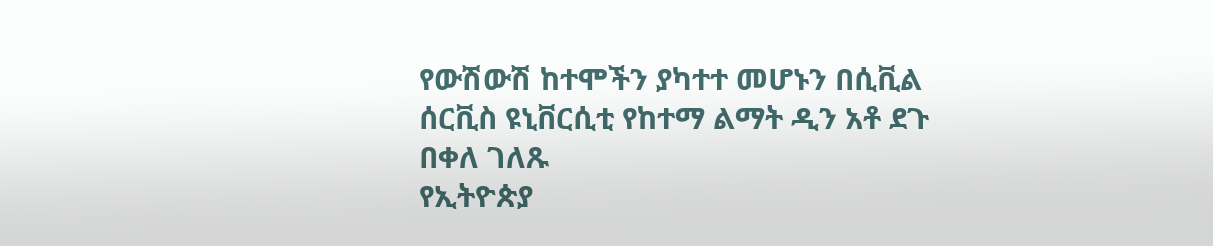የውሽውሽ ከተሞችን ያካተተ መሆኑን በሲቪል ሰርቪስ ዩኒቨርሲቲ የከተማ ልማት ዲን አቶ ደጉ በቀለ ገለጹ
የኢትዮጵያ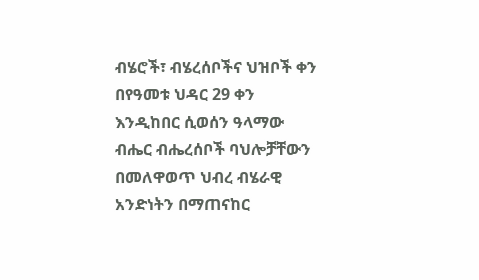ብሄሮች፣ ብሄረሰቦችና ህዝቦች ቀን በየዓመቱ ህዳር 29 ቀን እንዲከበር ሲወሰን ዓላማው ብሔር ብሔረሰቦች ባህሎቻቸውን በመለዋወጥ ህብረ ብሄራዊ አንድነትን በማጠናከር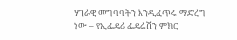ሃገራዊ መግባባትን እንዲፈጥሩ ማድረግ ነው – የኢፌዴሪ ፌዴሬሽን ምክር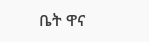ቤት ዋና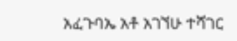አፈጉባኤ አቶ አገኘሁ ተሻገር